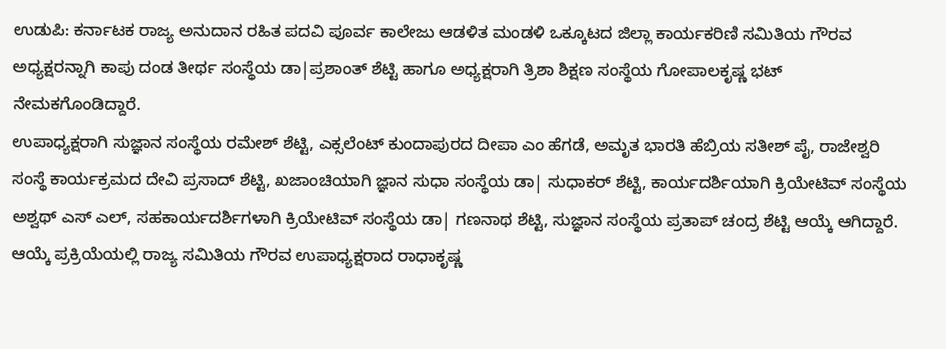ಉಡುಪಿ: ಕರ್ನಾಟಕ ರಾಜ್ಯ ಅನುದಾನ ರಹಿತ ಪದವಿ ಪೂರ್ವ ಕಾಲೇಜು ಆಡಳಿತ ಮಂಡಳಿ ಒಕ್ಕೂಟದ ಜಿಲ್ಲಾ ಕಾರ್ಯಕರಿಣಿ ಸಮಿತಿಯ ಗೌರವ ಅಧ್ಯಕ್ಷರನ್ನಾಗಿ ಕಾಪು ದಂಡ ತೀರ್ಥ ಸಂಸ್ಥೆಯ ಡಾ|ಪ್ರಶಾಂತ್ ಶೆಟ್ಟಿ ಹಾಗೂ ಅಧ್ಯಕ್ಷರಾಗಿ ತ್ರಿಶಾ ಶಿಕ್ಷಣ ಸಂಸ್ಥೆಯ ಗೋಪಾಲಕೃಷ್ಣ ಭಟ್ ನೇಮಕಗೊಂಡಿದ್ದಾರೆ.
ಉಪಾಧ್ಯಕ್ಷರಾಗಿ ಸುಜ್ಞಾನ ಸಂಸ್ಥೆಯ ರಮೇಶ್ ಶೆಟ್ಟಿ, ಎಕ್ಸಲೆಂಟ್ ಕುಂದಾಪುರದ ದೀಪಾ ಎಂ ಹೆಗಡೆ, ಅಮೃತ ಭಾರತಿ ಹೆಬ್ರಿಯ ಸತೀಶ್ ಪೈ, ರಾಜೇಶ್ವರಿ ಸಂಸ್ಥೆ ಕಾರ್ಯಕ್ರಮದ ದೇವಿ ಪ್ರಸಾದ್ ಶೆಟ್ಟಿ, ಖಜಾಂಚಿಯಾಗಿ ಜ್ಞಾನ ಸುಧಾ ಸಂಸ್ಥೆಯ ಡಾ| ಸುಧಾಕರ್ ಶೆಟ್ಟಿ, ಕಾರ್ಯದರ್ಶಿಯಾಗಿ ಕ್ರಿಯೇಟಿವ್ ಸಂಸ್ಥೆಯ ಅಶ್ವಥ್ ಎಸ್ ಎಲ್, ಸಹಕಾರ್ಯದರ್ಶಿಗಳಾಗಿ ಕ್ರಿಯೇಟಿವ್ ಸಂಸ್ಥೆಯ ಡಾ| ಗಣನಾಥ ಶೆಟ್ಟಿ, ಸುಜ್ಞಾನ ಸಂಸ್ಥೆಯ ಪ್ರತಾಪ್ ಚಂದ್ರ ಶೆಟ್ಟಿ ಆಯ್ಕೆ ಆಗಿದ್ದಾರೆ.
ಆಯ್ಕೆ ಪ್ರಕ್ರಿಯೆಯಲ್ಲಿ ರಾಜ್ಯ ಸಮಿತಿಯ ಗೌರವ ಉಪಾಧ್ಯಕ್ಷರಾದ ರಾಧಾಕೃಷ್ಣ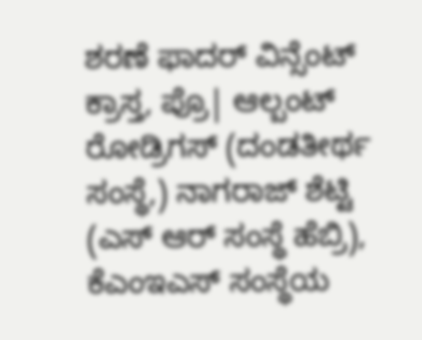ಶರಣೆ ಫಾದರ್ ವಿನ್ಸೆಂಟ್ ಕ್ರಾಸ್ತ, ಪ್ರೊ| ಆಲ್ಬಂಟ್ ರೋಡ್ರಿಗಸ್ (ದಂಡತೀರ್ಥ ಸಂಸ್ಥೆ,) ನಾಗರಾಜ್ ಶೆಟ್ಟಿ (ಎಸ್ ಆರ್ ಸಂಸ್ಥೆ ಹೆಬ್ರಿ), ಕೆಎಂಇಎಸ್ ಸಂಸ್ಥೆಯ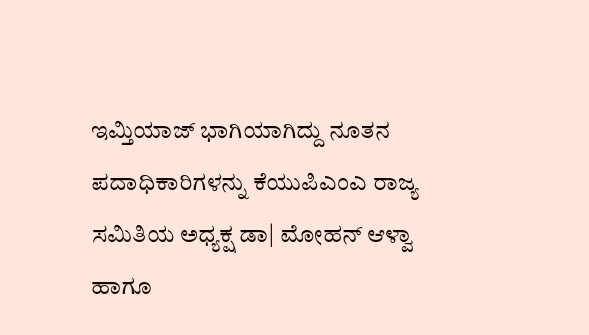ಇಮ್ತಿಯಾಜ್ ಭಾಗಿಯಾಗಿದ್ದು ನೂತನ ಪದಾಧಿಕಾರಿಗಳನ್ನು ಕೆಯುಪಿಎಂಎ ರಾಜ್ಯ ಸಮಿತಿಯ ಅಧ್ಯಕ್ಷ ಡಾ| ಮೋಹನ್ ಆಳ್ವಾ ಹಾಗೂ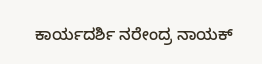ಕಾರ್ಯದರ್ಶಿ ನರೇಂದ್ರ ನಾಯಕ್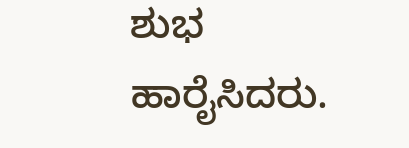ಶುಭ ಹಾರೈಸಿದರು.